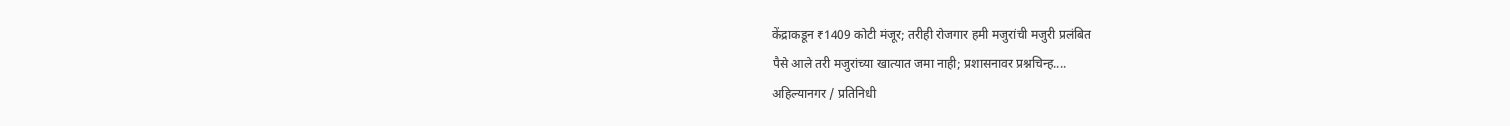केंद्राकडून ₹1409 कोटी मंजूर; तरीही रोजगार हमी मजुरांची मजुरी प्रलंबित
पैसे आले तरी मजुरांच्या खात्यात जमा नाही; प्रशासनावर प्रश्नचिन्ह....
अहिल्यानगर / प्रतिनिधी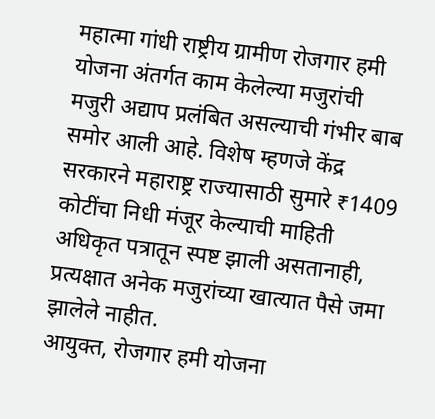महात्मा गांधी राष्ट्रीय ग्रामीण रोजगार हमी योजना अंतर्गत काम केलेल्या मजुरांची मजुरी अद्याप प्रलंबित असल्याची गंभीर बाब समोर आली आहे. विशेष म्हणजे केंद्र सरकारने महाराष्ट्र राज्यासाठी सुमारे ₹1409 कोटींचा निधी मंजूर केल्याची माहिती अधिकृत पत्रातून स्पष्ट झाली असतानाही, प्रत्यक्षात अनेक मजुरांच्या खात्यात पैसे जमा झालेले नाहीत.
आयुक्त, रोजगार हमी योजना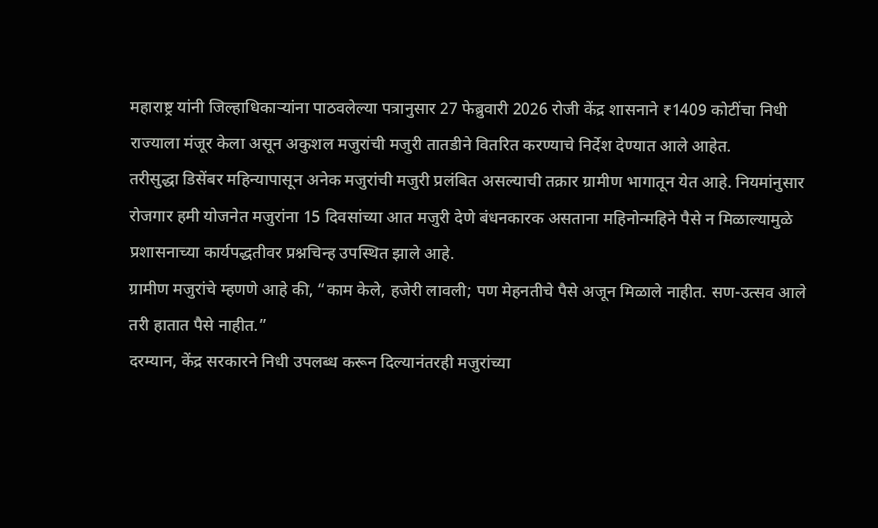महाराष्ट्र यांनी जिल्हाधिकाऱ्यांना पाठवलेल्या पत्रानुसार 27 फेब्रुवारी 2026 रोजी केंद्र शासनाने ₹1409 कोटींचा निधी राज्याला मंजूर केला असून अकुशल मजुरांची मजुरी तातडीने वितरित करण्याचे निर्देश देण्यात आले आहेत.
तरीसुद्धा डिसेंबर महिन्यापासून अनेक मजुरांची मजुरी प्रलंबित असल्याची तक्रार ग्रामीण भागातून येत आहे. नियमांनुसार रोजगार हमी योजनेत मजुरांना 15 दिवसांच्या आत मजुरी देणे बंधनकारक असताना महिनोन्महिने पैसे न मिळाल्यामुळे प्रशासनाच्या कार्यपद्धतीवर प्रश्नचिन्ह उपस्थित झाले आहे.
ग्रामीण मजुरांचे म्हणणे आहे की, “काम केले, हजेरी लावली; पण मेहनतीचे पैसे अजून मिळाले नाहीत. सण-उत्सव आले तरी हातात पैसे नाहीत.”
दरम्यान, केंद्र सरकारने निधी उपलब्ध करून दिल्यानंतरही मजुरांच्या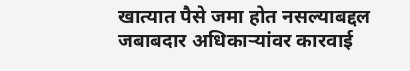खात्यात पैसे जमा होत नसल्याबद्दल जबाबदार अधिकाऱ्यांवर कारवाई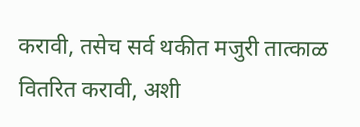करावी, तसेच सर्व थकीत मजुरी तात्काळ वितरित करावी, अशी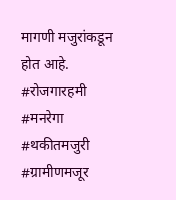मागणी मजुरांकडून होत आहे.
#रोजगारहमी
#मनरेगा
#थकीतमजुरी
#ग्रामीणमजूर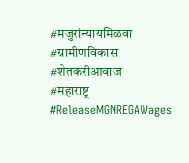#मजुरांन्यायमिळवा
#ग्रामीणविकास
#शेतकरीआवाज
#महाराष्ट्र
#ReleaseMGNREGAWages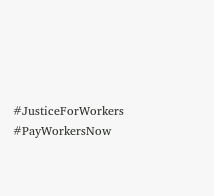#JusticeForWorkers
#PayWorkersNow